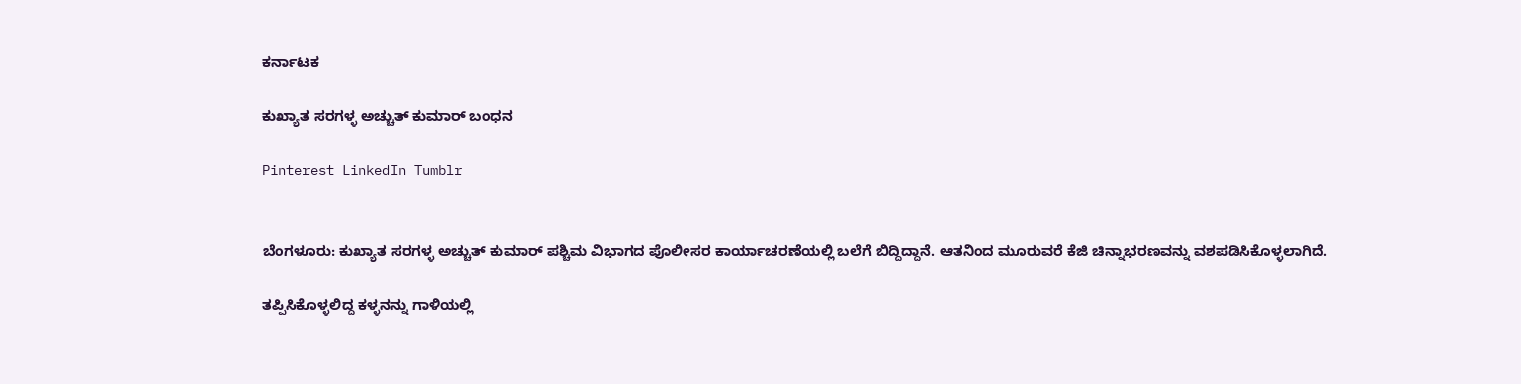ಕರ್ನಾಟಕ

ಕುಖ್ಯಾತ ಸರಗಳ್ಳ ಅಚ್ಚುತ್ ಕುಮಾರ್ ಬಂಧನ

Pinterest LinkedIn Tumblr


ಬೆಂಗಳೂರು: ಕುಖ್ಯಾತ ಸರಗಳ್ಳ ಅಚ್ಚುತ್ ಕುಮಾರ್‌ ಪಶ್ಚಿಮ ವಿಭಾಗದ ಪೊಲೀಸರ ಕಾರ್ಯಾಚರಣೆಯಲ್ಲಿ ಬಲೆಗೆ ಬಿದ್ದಿದ್ದಾನೆ. ಆತನಿಂದ ಮೂರುವರೆ ಕೆಜಿ ಚಿನ್ನಾಭರಣವನ್ನು ವಶಪಡಿಸಿಕೊಳ್ಳಲಾಗಿದೆ.

ತಪ್ಪಿಸಿಕೊಳ್ಳಲಿದ್ದ ಕಳ್ಳನನ್ನು ಗಾಳಿಯಲ್ಲಿ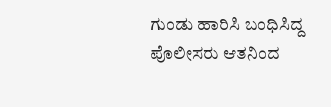ಗುಂಡು ಹಾರಿಸಿ ಬಂಧಿಸಿದ್ದ ಪೊಲೀಸರು ಆತನಿಂದ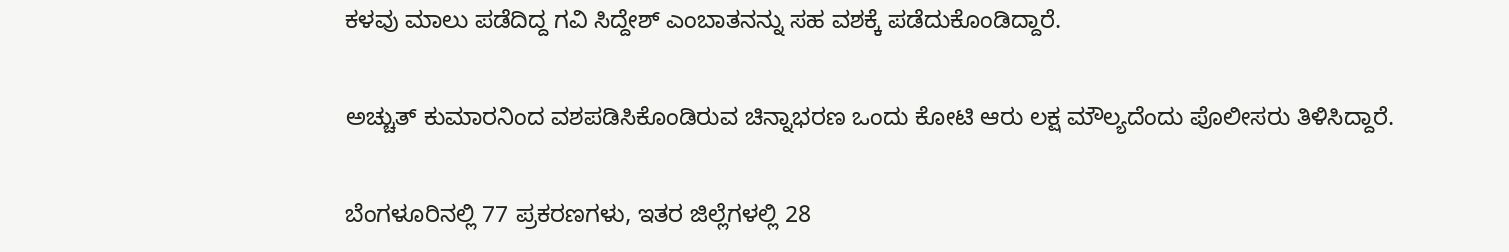ಕಳವು ಮಾಲು ಪಡೆದಿದ್ದ ಗವಿ ಸಿದ್ದೇಶ್ ಎಂಬಾತನನ್ನು ಸಹ ವಶಕ್ಕೆ ಪಡೆದುಕೊಂಡಿದ್ದಾರೆ.

ಅಚ್ಚುತ್ ಕುಮಾರನಿಂದ ವಶಪಡಿಸಿಕೊಂಡಿರುವ ಚಿನ್ನಾಭರಣ ಒಂದು ಕೋಟಿ ಆರು ಲಕ್ಷ ಮೌಲ್ಯದೆಂದು ಪೊಲೀಸರು ತಿಳಿಸಿದ್ದಾರೆ.

ಬೆಂಗಳೂರಿನಲ್ಲಿ 77 ಪ್ರಕರಣಗಳು, ಇತರ ಜಿಲ್ಲೆಗಳಲ್ಲಿ 28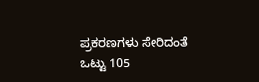ಪ್ರಕರಣಗಳು ಸೇರಿದಂತೆ ಒಟ್ಟು 105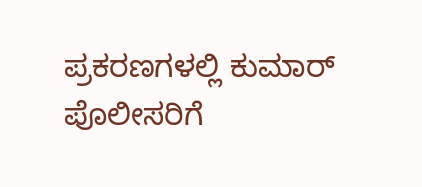ಪ್ರಕರಣಗಳಲ್ಲಿ ಕುಮಾರ್ ಪೊಲೀಸರಿಗೆ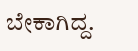ಬೇಕಾಗಿದ್ದ.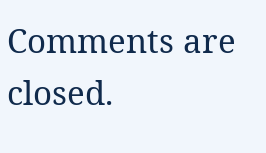Comments are closed.